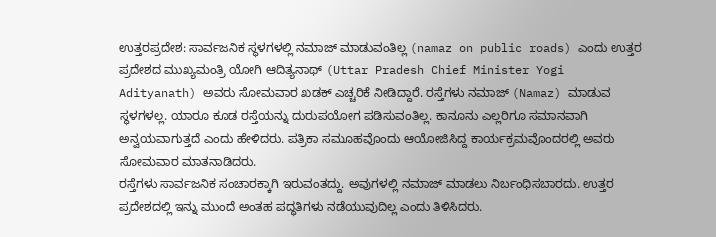ಉತ್ತರಪ್ರದೇಶ: ಸಾರ್ವಜನಿಕ ಸ್ಥಳಗಳಲ್ಲಿ ನಮಾಜ್ ಮಾಡುವಂತಿಲ್ಲ (namaz on public roads) ಎಂದು ಉತ್ತರ ಪ್ರದೇಶದ ಮುಖ್ಯಮಂತ್ರಿ ಯೋಗಿ ಆದಿತ್ಯನಾಥ್ (Uttar Pradesh Chief Minister Yogi Adityanath) ಅವರು ಸೋಮವಾರ ಖಡಕ್ ಎಚ್ಚರಿಕೆ ನೀಡಿದ್ದಾರೆ. ರಸ್ತೆಗಳು ನಮಾಜ್ (Namaz) ಮಾಡುವ ಸ್ಥಳಗಳಲ್ಲ. ಯಾರೂ ಕೂಡ ರಸ್ತೆಯನ್ನು ದುರುಪಯೋಗ ಪಡಿಸುವಂತಿಲ್ಲ. ಕಾನೂನು ಎಲ್ಲರಿಗೂ ಸಮಾನವಾಗಿ ಅನ್ವಯವಾಗುತ್ತದೆ ಎಂದು ಹೇಳಿದರು. ಪತ್ರಿಕಾ ಸಮೂಹವೊಂದು ಆಯೋಜಿಸಿದ್ದ ಕಾರ್ಯಕ್ರಮವೊಂದರಲ್ಲಿ ಅವರು ಸೋಮವಾರ ಮಾತನಾಡಿದರು.
ರಸ್ತೆಗಳು ಸಾರ್ವಜನಿಕ ಸಂಚಾರಕ್ಕಾಗಿ ಇರುವಂತದ್ದು. ಅವುಗಳಲ್ಲಿ ನಮಾಜ್ ಮಾಡಲು ನಿರ್ಬಂಧಿಸಬಾರದು. ಉತ್ತರ ಪ್ರದೇಶದಲ್ಲಿ ಇನ್ನು ಮುಂದೆ ಅಂತಹ ಪದ್ಧತಿಗಳು ನಡೆಯುವುದಿಲ್ಲ ಎಂದು ತಿಳಿಸಿದರು.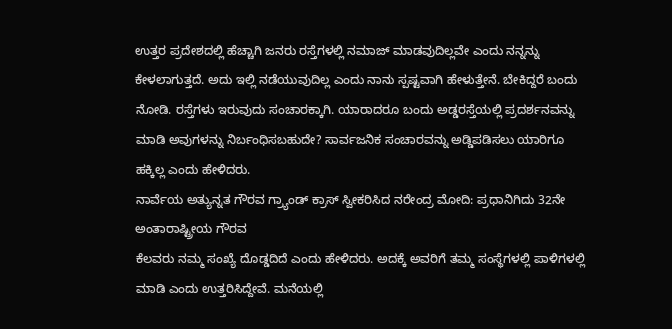ಉತ್ತರ ಪ್ರದೇಶದಲ್ಲಿ ಹೆಚ್ಚಾಗಿ ಜನರು ರಸ್ತೆಗಳಲ್ಲಿ ನಮಾಜ್ ಮಾಡವುದಿಲ್ಲವೇ ಎಂದು ನನ್ನನ್ನು ಕೇಳಲಾಗುತ್ತದೆ. ಅದು ಇಲ್ಲಿ ನಡೆಯುವುದಿಲ್ಲ ಎಂದು ನಾನು ಸ್ಪಷ್ಟವಾಗಿ ಹೇಳುತ್ತೇನೆ. ಬೇಕಿದ್ದರೆ ಬಂದು ನೋಡಿ. ರಸ್ತೆಗಳು ಇರುವುದು ಸಂಚಾರಕ್ಕಾಗಿ. ಯಾರಾದರೂ ಬಂದು ಅಡ್ಡರಸ್ತೆಯಲ್ಲಿ ಪ್ರದರ್ಶನವನ್ನು ಮಾಡಿ ಅವುಗಳನ್ನು ನಿರ್ಬಂಧಿಸಬಹುದೇ? ಸಾರ್ವಜನಿಕ ಸಂಚಾರವನ್ನು ಅಡ್ಡಿಪಡಿಸಲು ಯಾರಿಗೂ ಹಕ್ಕಿಲ್ಲ ಎಂದು ಹೇಳಿದರು.
ನಾರ್ವೆಯ ಅತ್ಯುನ್ನತ ಗೌರವ ಗ್ರ್ಯಾಂಡ್ ಕ್ರಾಸ್ ಸ್ವೀಕರಿಸಿದ ನರೇಂದ್ರ ಮೋದಿ: ಪ್ರಧಾನಿಗಿದು 32ನೇ ಅಂತಾರಾಷ್ಟ್ರೀಯ ಗೌರವ
ಕೆಲವರು ನಮ್ಮ ಸಂಖ್ಯೆ ದೊಡ್ಡದಿದೆ ಎಂದು ಹೇಳಿದರು. ಅದಕ್ಕೆ ಅವರಿಗೆ ತಮ್ಮ ಸಂಸ್ಥೆಗಳಲ್ಲಿ ಪಾಳಿಗಳಲ್ಲಿ ಮಾಡಿ ಎಂದು ಉತ್ತರಿಸಿದ್ದೇವೆ. ಮನೆಯಲ್ಲಿ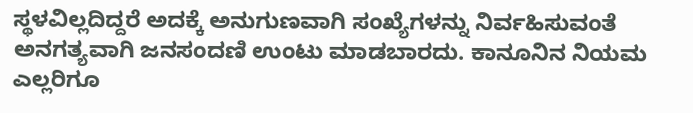ಸ್ಥಳವಿಲ್ಲದಿದ್ದರೆ ಅದಕ್ಕೆ ಅನುಗುಣವಾಗಿ ಸಂಖ್ಯೆಗಳನ್ನು ನಿರ್ವಹಿಸುವಂತೆ ಅನಗತ್ಯವಾಗಿ ಜನಸಂದಣಿ ಉಂಟು ಮಾಡಬಾರದು. ಕಾನೂನಿನ ನಿಯಮ ಎಲ್ಲರಿಗೂ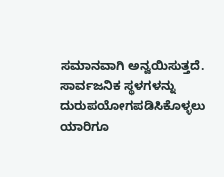ಸಮಾನವಾಗಿ ಅನ್ವಯಿಸುತ್ತದೆ. ಸಾರ್ವಜನಿಕ ಸ್ಥಳಗಳನ್ನು ದುರುಪಯೋಗಪಡಿಸಿಕೊಳ್ಳಲು ಯಾರಿಗೂ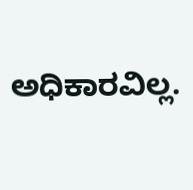ಅಧಿಕಾರವಿಲ್ಲ.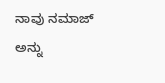ನಾವು ನಮಾಜ್ ಅನ್ನು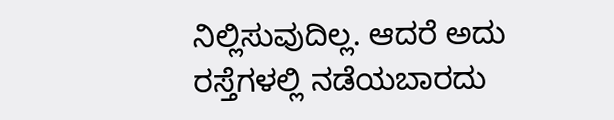ನಿಲ್ಲಿಸುವುದಿಲ್ಲ. ಆದರೆ ಅದು ರಸ್ತೆಗಳಲ್ಲಿ ನಡೆಯಬಾರದು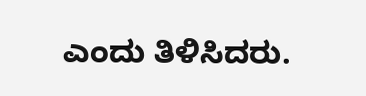ಎಂದು ತಿಳಿಸಿದರು.